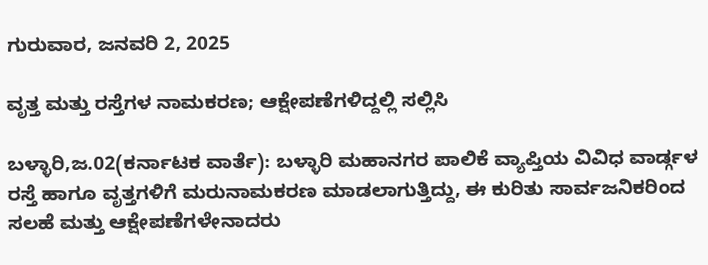ಗುರುವಾರ, ಜನವರಿ 2, 2025

ವೃತ್ತ ಮತ್ತು ರಸ್ತೆಗಳ ನಾಮಕರಣ; ಆಕ್ಷೇಪಣೆಗಳಿದ್ದಲ್ಲಿ ಸಲ್ಲಿಸಿ

ಬಳ್ಳಾರಿ,ಜ.02(ಕರ್ನಾಟಕ ವಾರ್ತೆ): ಬಳ್ಳಾರಿ ಮಹಾನಗರ ಪಾಲಿಕೆ ವ್ಯಾಪ್ತಿಯ ವಿವಿಧ ವಾರ್ಡ್ಗಳ ರಸ್ತೆ ಹಾಗೂ ವೃತ್ತಗಳಿಗೆ ಮರುನಾಮಕರಣ ಮಾಡಲಾಗುತ್ತಿದ್ದು, ಈ ಕುರಿತು ಸಾರ್ವಜನಿಕರಿಂದ ಸಲಹೆ ಮತ್ತು ಆಕ್ಷೇಪಣೆಗಳೇನಾದರು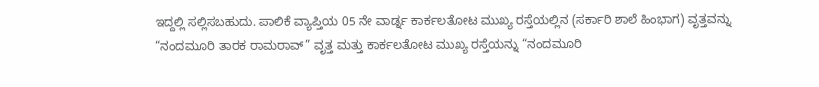ಇದ್ದಲ್ಲಿ ಸಲ್ಲಿಸಬಹುದು. ಪಾಲಿಕೆ ವ್ಯಾಪ್ತಿಯ 05 ನೇ ವಾರ್ಡ್ನ ಕಾರ್ಕಲತೋಟ ಮುಖ್ಯ ರಸ್ತೆಯಲ್ಲಿನ (ಸರ್ಕಾರಿ ಶಾಲೆ ಹಿಂಭಾಗ) ವೃತ್ತವನ್ನು “ನಂದಮೂರಿ ತಾರಕ ರಾಮರಾವ್” ವೃತ್ತ ಮತ್ತು ಕಾರ್ಕಲತೋಟ ಮುಖ್ಯ ರಸ್ತೆಯನ್ನು “ನಂದಮೂರಿ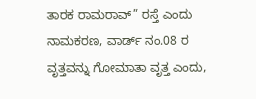ತಾರಕ ರಾಮರಾವ್” ರಸ್ತೆ ಎಂದು ನಾಮಕರಣ, ವಾರ್ಡ್ ನಂ.08 ರ ವೃತ್ತವನ್ನು ಗೋಮಾತಾ ವೃತ್ತ ಎಂದು,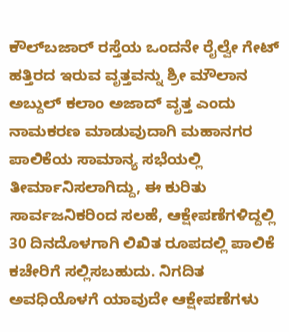ಕೌಲ್‌ಬಜಾರ್ ರಸ್ತೆಯ ಒಂದನೇ ರೈಲ್ವೇ ಗೇಟ್ ಹತ್ತಿರದ ಇರುವ ವೃತ್ತವನ್ನು ಶ್ರೀ ಮೌಲಾನ ಅಬ್ದುಲ್ ಕಲಾಂ ಅಜಾದ್ ವೃತ್ತ ಎಂದು ನಾಮಕರಣ ಮಾಡುವುದಾಗಿ ಮಹಾನಗರ ಪಾಲಿಕೆಯ ಸಾಮಾನ್ಯ ಸಭೆಯಲ್ಲಿ ತೀರ್ಮಾನಿಸಲಾಗಿದ್ದು, ಈ ಕುರಿತು ಸಾರ್ವಜನಿಕರಿಂದ ಸಲಹೆ, ಆಕ್ಷೇಪಣೆಗಳಿದ್ದಲ್ಲಿ 30 ದಿನದೊಳಗಾಗಿ ಲಿಖಿತ ರೂಪದಲ್ಲಿ ಪಾಲಿಕೆ ಕಚೇರಿಗೆ ಸಲ್ಲಿಸಬಹುದು. ನಿಗದಿತ ಅವಧಿಯೊಳಗೆ ಯಾವುದೇ ಆಕ್ಷೇಪಣೆಗಳು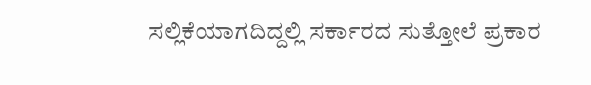ಸಲ್ಲಿಕೆಯಾಗದಿದ್ದಲ್ಲಿ ಸರ್ಕಾರದ ಸುತ್ತೋಲೆ ಪ್ರಕಾರ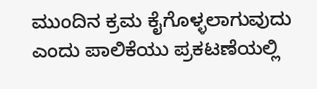ಮುಂದಿನ ಕ್ರಮ ಕೈಗೊಳ್ಳಲಾಗುವುದು ಎಂದು ಪಾಲಿಕೆಯು ಪ್ರಕಟಣೆಯಲ್ಲಿ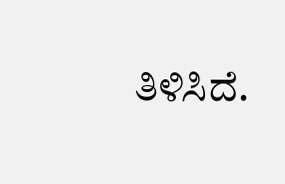ತಿಳಿಸಿದೆ.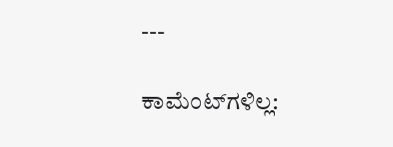---

ಕಾಮೆಂಟ್‌ಗಳಿಲ್ಲ: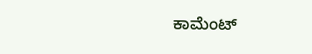ಕಾಮೆಂಟ್‌‌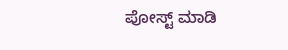ಪೋಸ್ಟ್‌ ಮಾಡಿ